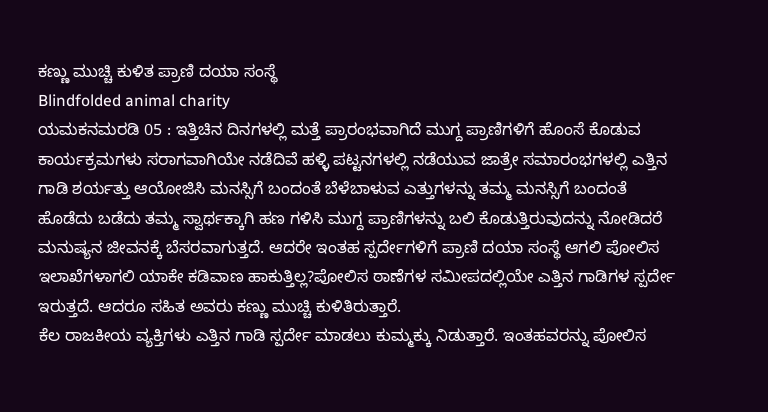ಕಣ್ಣು ಮುಚ್ಚಿ ಕುಳಿತ ಪ್ರಾಣಿ ದಯಾ ಸಂಸ್ಥೆ
Blindfolded animal charity
ಯಮಕನಮರಡಿ 05 : ಇತ್ತಿಚಿನ ದಿನಗಳಲ್ಲಿ ಮತ್ತೆ ಪ್ರಾರಂಭವಾಗಿದೆ ಮುಗ್ದ ಪ್ರಾಣಿಗಳಿಗೆ ಹೊಂಸೆ ಕೊಡುವ ಕಾರ್ಯಕ್ರಮಗಳು ಸರಾಗವಾಗಿಯೇ ನಡೆದಿವೆ ಹಳ್ಳಿ ಪಟ್ಟನಗಳಲ್ಲಿ ನಡೆಯುವ ಜಾತ್ರೇ ಸಮಾರಂಭಗಳಲ್ಲಿ ಎತ್ತಿನ ಗಾಡಿ ಶರ್ಯತ್ತು ಆಯೋಜಿಸಿ ಮನಸ್ಸಿಗೆ ಬಂದಂತೆ ಬೆಳೆಬಾಳುವ ಎತ್ತುಗಳನ್ನು ತಮ್ಮ ಮನಸ್ಸಿಗೆ ಬಂದಂತೆ ಹೊಡೆದು ಬಡೆದು ತಮ್ಮ ಸ್ವಾರ್ಥಕ್ಕಾಗಿ ಹಣ ಗಳಿಸಿ ಮುಗ್ದ ಪ್ರಾಣಿಗಳನ್ನು ಬಲಿ ಕೊಡುತ್ತಿರುವುದನ್ನು ನೋಡಿದರೆ ಮನುಷ್ಯನ ಜೀವನಕ್ಕೆ ಬೆಸರವಾಗುತ್ತದೆ. ಆದರೇ ಇಂತಹ ಸ್ಪರ್ದೇಗಳಿಗೆ ಪ್ರಾಣಿ ದಯಾ ಸಂಸ್ಥೆ ಆಗಲಿ ಪೋಲಿಸ ಇಲಾಖೆಗಳಾಗಲಿ ಯಾಕೇ ಕಡಿವಾಣ ಹಾಕುತ್ತಿಲ್ಲ?ಪೋಲಿಸ ಠಾಣೆಗಳ ಸಮೀಪದಲ್ಲಿಯೇ ಎತ್ತಿನ ಗಾಡಿಗಳ ಸ್ಪರ್ದೇ ಇರುತ್ತದೆ. ಆದರೂ ಸಹಿತ ಅವರು ಕಣ್ಣು ಮುಚ್ಚಿ ಕುಳಿತಿರುತ್ತಾರೆ.
ಕೆಲ ರಾಜಕೀಯ ವ್ಯಕ್ತಿಗಳು ಎತ್ತಿನ ಗಾಡಿ ಸ್ಪರ್ದೇ ಮಾಡಲು ಕುಮ್ಮಕ್ಕು ನಿಡುತ್ತಾರೆ. ಇಂತಹವರನ್ನು ಪೋಲಿಸ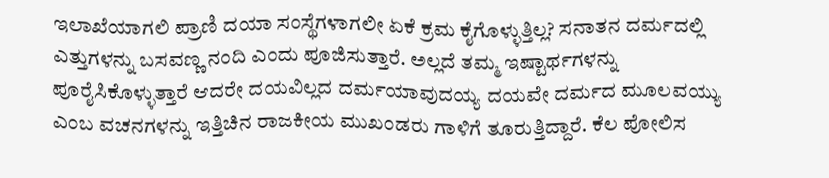ಇಲಾಖೆಯಾಗಲಿ ಪ್ರಾಣಿ ದಯಾ ಸಂಸ್ಥೆಗಳಾಗಲೀ ಏಕೆ ಕ್ರಮ ಕೈಗೊಳ್ಳುತ್ತಿಲ್ಲ? ಸನಾತನ ದರ್ಮದಲ್ಲಿ ಎತ್ತುಗಳನ್ನು ಬಸವಣ್ಣ ನಂದಿ ಎಂದು ಪೂಜಿಸುತ್ತಾರೆ. ಅಲ್ಲದೆ ತಮ್ಮ ಇಷ್ಟಾರ್ಥಗಳನ್ನು ಪೂರೈಸಿಕೊಳ್ಳುತ್ತಾರೆ ಆದರೇ ದಯವಿಲ್ಲದ ದರ್ಮಯಾವುದಯ್ಯ ದಯವೇ ದರ್ಮದ ಮೂಲವಯ್ಯು ಎಂಬ ವಚನಗಳನ್ನು ಇತ್ತಿಚಿನ ರಾಜಕೀಯ ಮುಖಂಡರು ಗಾಳಿಗೆ ತೂರುತ್ತಿದ್ದಾರೆ. ಕೆಲ ಪೋಲಿಸ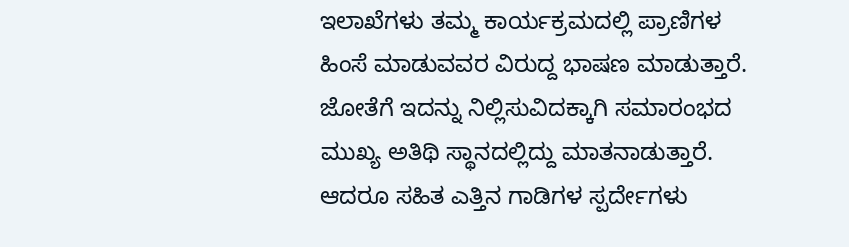ಇಲಾಖೆಗಳು ತಮ್ಮ ಕಾರ್ಯಕ್ರಮದಲ್ಲಿ ಪ್ರಾಣಿಗಳ ಹಿಂಸೆ ಮಾಡುವವರ ವಿರುದ್ದ ಭಾಷಣ ಮಾಡುತ್ತಾರೆ.
ಜೋತೆಗೆ ಇದನ್ನು ನಿಲ್ಲಿಸುವಿದಕ್ಕಾಗಿ ಸಮಾರಂಭದ ಮುಖ್ಯ ಅತಿಥಿ ಸ್ಥಾನದಲ್ಲಿದ್ದು ಮಾತನಾಡುತ್ತಾರೆ. ಆದರೂ ಸಹಿತ ಎತ್ತಿನ ಗಾಡಿಗಳ ಸ್ಪರ್ದೇಗಳು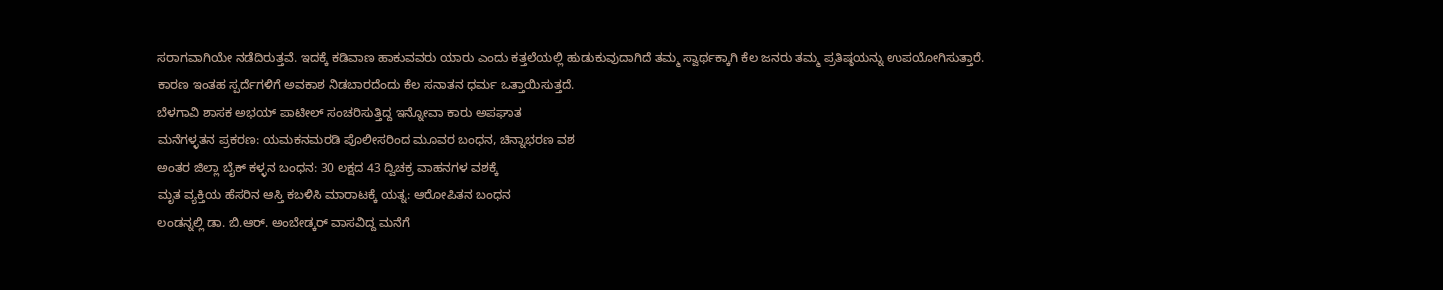ಸರಾಗವಾಗಿಯೇ ನಡೆದಿರುತ್ತವೆ. ಇದಕ್ಕೆ ಕಡಿವಾಣ ಹಾಕುವವರು ಯಾರು ಎಂದು ಕತ್ತಲೆಯಲ್ಲಿ ಹುಡುಕುವುದಾಗಿದೆ ತಮ್ಮ ಸ್ವಾರ್ಥಕ್ಕಾಗಿ ಕೆಲ ಜನರು ತಮ್ಮ ಪ್ರತಿಷ್ಠಯನ್ನು ಉಪಯೋಗಿಸುತ್ತಾರೆ. ಕಾರಣ ಇಂತಹ ಸ್ಪರ್ದೆಗಳಿಗೆ ಅವಕಾಶ ನಿಡಬಾರದೆಂದು ಕೆಲ ಸನಾತನ ಧರ್ಮ ಒತ್ತಾಯಿಸುತ್ತದೆ.
ಬೆಳಗಾವಿ ಶಾಸಕ ಅಭಯ್ ಪಾಟೀಲ್ ಸಂಚರಿಸುತ್ತಿದ್ದ ಇನ್ನೋವಾ ಕಾರು ಅಪಘಾತ
ಮನೆಗಳ್ಳತನ ಪ್ರಕರಣ: ಯಮಕನಮರಡಿ ಪೊಲೀಸರಿಂದ ಮೂವರ ಬಂಧನ, ಚಿನ್ನಾಭರಣ ವಶ
ಅಂತರ ಜಿಲ್ಲಾ ಬೈಕ್ ಕಳ್ಳನ ಬಂಧನ: 30 ಲಕ್ಷದ 43 ದ್ವಿಚಕ್ರ ವಾಹನಗಳ ವಶಕ್ಕೆ
ಮೃತ ವ್ಯಕ್ತಿಯ ಹೆಸರಿನ ಆಸ್ತಿ ಕಬಳಿಸಿ ಮಾರಾಟಕ್ಕೆ ಯತ್ನ: ಆರೋಪಿತನ ಬಂಧನ
ಲಂಡನ್ನಲ್ಲಿ ಡಾ. ಬಿ.ಆರ್. ಅಂಬೇಡ್ಕರ್ ವಾಸವಿದ್ದ ಮನೆಗೆ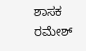ಶಾಸಕ ರಮೇಶ್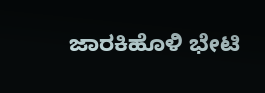ಜಾರಕಿಹೊಳಿ ಭೇಟಿ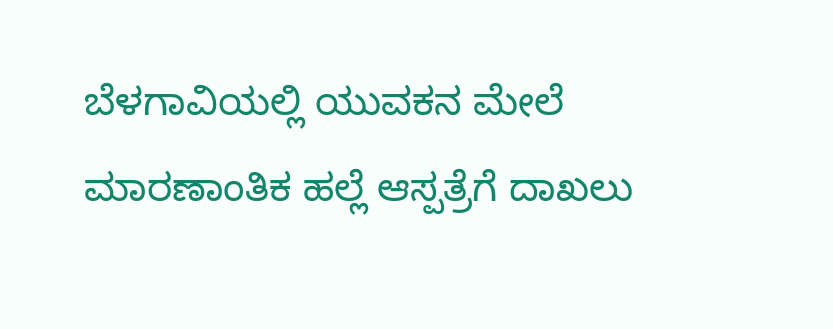ಬೆಳಗಾವಿಯಲ್ಲಿ ಯುವಕನ ಮೇಲೆ ಮಾರಣಾಂತಿಕ ಹಲ್ಲೆ ಆಸ್ಪತ್ರೆಗೆ ದಾಖಲು